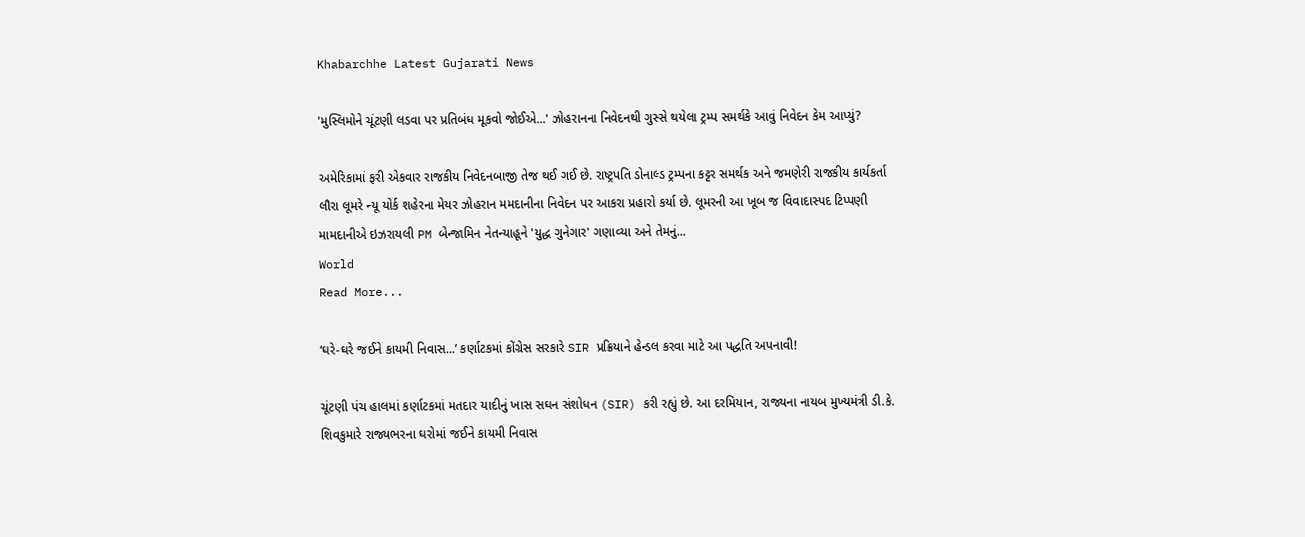Khabarchhe Latest Gujarati News

'મુસ્લિમોને ચૂંટણી લડવા પર પ્રતિબંધ મૂકવો જોઈએ...' ઝોહરાનના નિવેદનથી ગુસ્સે થયેલા ટ્રમ્પ સમર્થકે આવું નિવેદન કેમ આપ્યું?

અમેરિકામાં ફરી એકવાર રાજકીય નિવેદનબાજી તેજ થઈ ગઈ છે. રાષ્ટ્રપતિ ડોનાલ્ડ ટ્રમ્પના કટ્ટર સમર્થક અને જમણેરી રાજકીય કાર્યકર્તા લૌરા લૂમરે ન્યૂ યોર્ક શહેરના મેયર ઝોહરાન મમદાનીના નિવેદન પર આકરા પ્રહારો કર્યા છે. લૂમરની આ ખૂબ જ વિવાદાસ્પદ ટિપ્પણી મામદાનીએ ઇઝરાયલી PM બેન્જામિન નેતન્યાહૂને 'યુદ્ધ ગુનેગાર' ગણાવ્યા અને તેમનું...
World
Read More...

‘ઘરે-ઘરે જઈને કાયમી નિવાસ...’ કર્ણાટકમાં કોંગ્રેસ સરકારે SIR પ્રક્રિયાને હેન્ડલ કરવા માટે આ પદ્ધતિ અપનાવી!

ચૂંટણી પંચ હાલમાં કર્ણાટકમાં મતદાર યાદીનું ખાસ સઘન સંશોધન (SIR) કરી રહ્યું છે. આ દરમિયાન, રાજ્યના નાયબ મુખ્યમંત્રી ડી.કે. શિવકુમારે રાજ્યભરના ઘરોમાં જઈને કાયમી નિવાસ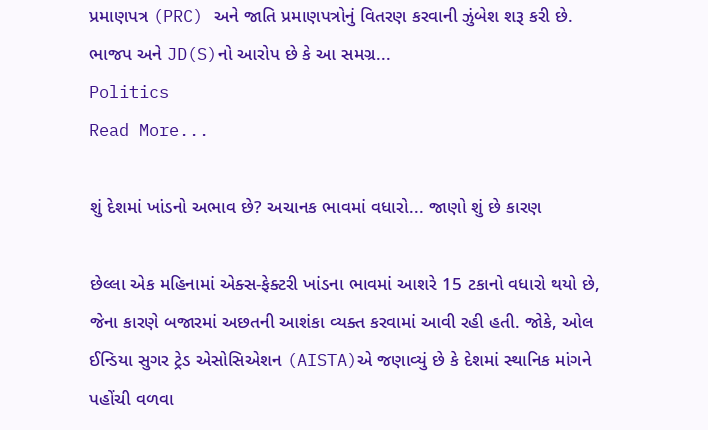પ્રમાણપત્ર (PRC) અને જાતિ પ્રમાણપત્રોનું વિતરણ કરવાની ઝુંબેશ શરૂ કરી છે. ભાજપ અને JD(S)નો આરોપ છે કે આ સમગ્ર...
Politics
Read More...

શું દેશમાં ખાંડનો અભાવ છે? અચાનક ભાવમાં વધારો... જાણો શું છે કારણ

છેલ્લા એક મહિનામાં એક્સ-ફેક્ટરી ખાંડના ભાવમાં આશરે 15 ટકાનો વધારો થયો છે, જેના કારણે બજારમાં અછતની આશંકા વ્યક્ત કરવામાં આવી રહી હતી. જોકે, ઓલ ઈન્ડિયા સુગર ટ્રેડ એસોસિએશન (AISTA)એ જણાવ્યું છે કે દેશમાં સ્થાનિક માંગને પહોંચી વળવા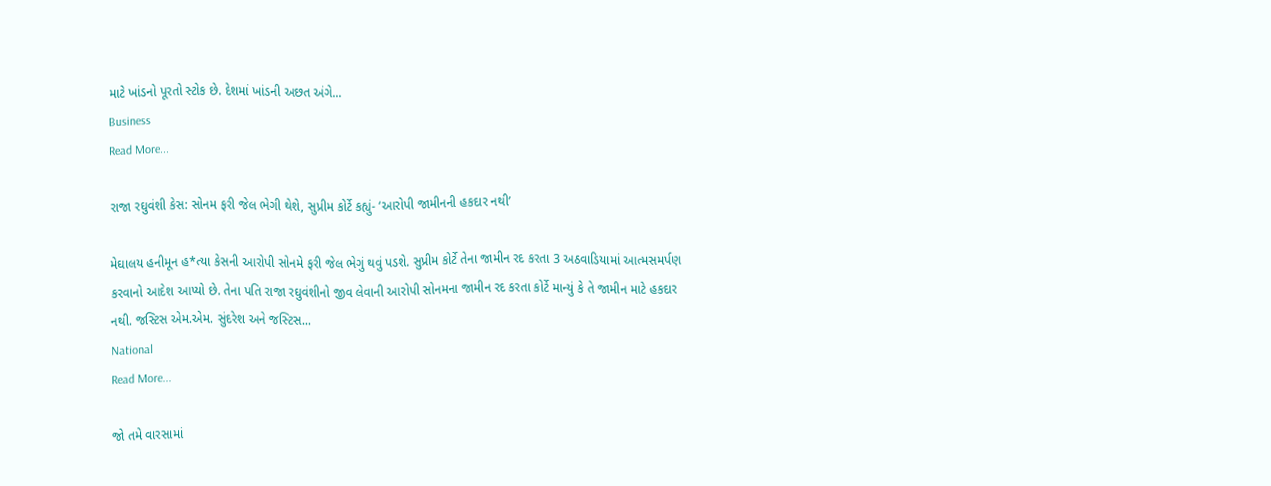માટે ખાંડનો પૂરતો સ્ટોક છે. દેશમાં ખાંડની અછત અંગે...
Business
Read More...

રાજા રઘુવંશી કેસ: સોનમ ફરી જેલ ભેગી થેશે, સુપ્રીમ કોર્ટે કહ્યું- ‘આરોપી જામીનની હકદાર નથી’

મેઘાલય હનીમૂન હ*ત્યા કેસની આરોપી સોનમે ફરી જેલ ભેગું થવું પડશે. સુપ્રીમ કોર્ટે તેના જામીન રદ કરતા 3 અઠવાડિયામાં આત્મસમર્પણ કરવાનો આદેશ આપ્યો છે. તેના પતિ રાજા રઘુવંશીનો જીવ લેવાની આરોપી સોનમના જામીન રદ કરતા કોર્ટે માન્યું કે તે જામીન માટે હકદાર નથી. જસ્ટિસ એમ.એમ. સુંદરેશ અને જસ્ટિસ...
National
Read More...

જો તમે વારસામાં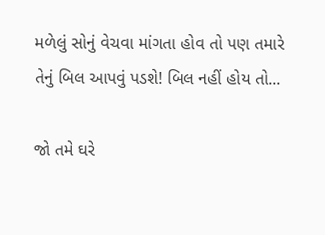મળેલું સોનું વેચવા માંગતા હોવ તો પણ તમારે તેનું બિલ આપવું પડશે! બિલ નહીં હોય તો...

જો તમે ઘરે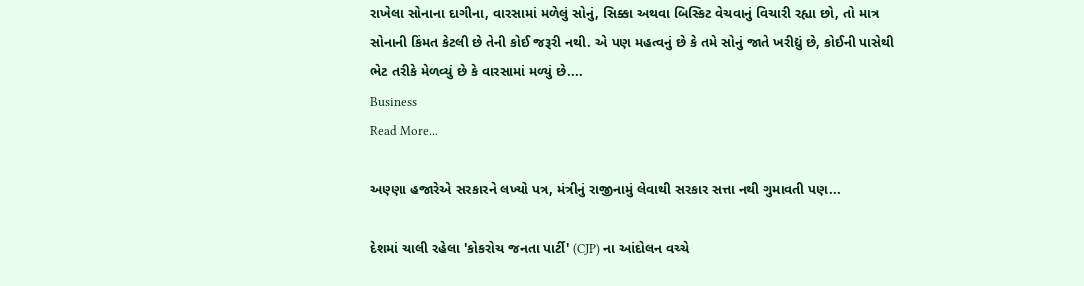રાખેલા સોનાના દાગીના, વારસામાં મળેલું સોનું, સિક્કા અથવા બિસ્કિટ વેચવાનું વિચારી રહ્યા છો, તો માત્ર સોનાની કિંમત કેટલી છે તેની કોઈ જરૂરી નથી. એ પણ મહત્વનું છે કે તમે સોનું જાતે ખરીદ્યું છે, કોઈની પાસેથી ભેટ તરીકે મેળવ્યું છે કે વારસામાં મળ્યું છે....
Business
Read More...

અણ્ણા હજારેએ સરકારને લખ્યો પત્ર, મંત્રીનું રાજીનામું લેવાથી સરકાર સત્તા નથી ગુમાવતી પણ...

દેશમાં ચાલી રહેલા 'કોકરોચ જનતા પાર્ટી' (CJP) ના આંદોલન વચ્ચે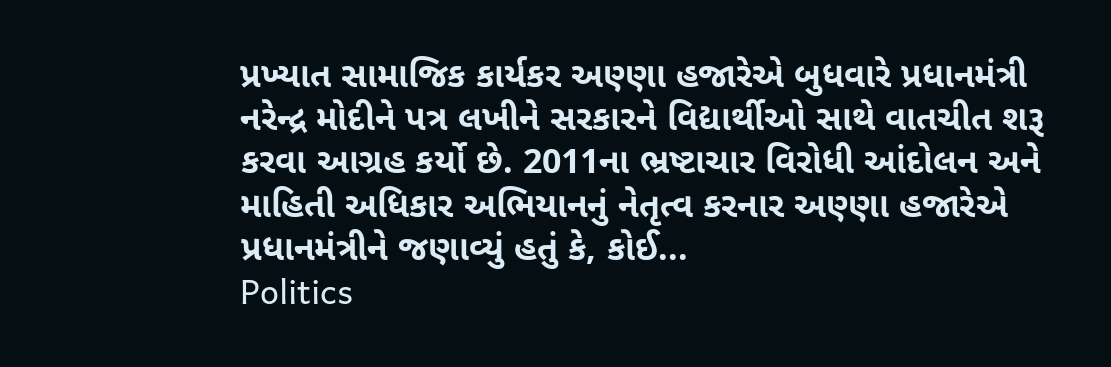પ્રખ્યાત સામાજિક કાર્યકર અણ્ણા હજારેએ બુધવારે પ્રધાનમંત્રી નરેન્દ્ર મોદીને પત્ર લખીને સરકારને વિદ્યાર્થીઓ સાથે વાતચીત શરૂ કરવા આગ્રહ કર્યો છે. 2011ના ભ્રષ્ટાચાર વિરોધી આંદોલન અને માહિતી અધિકાર અભિયાનનું નેતૃત્વ કરનાર અણ્ણા હજારેએ પ્રધાનમંત્રીને જણાવ્યું હતું કે, કોઈ...
Politics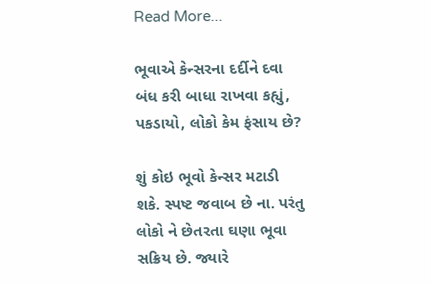Read More...

ભૂવાએ કેન્સરના દર્દીને દવા બંધ કરી બાધા રાખવા કહ્યું, પકડાયો, લોકો કેમ ફંસાય છે?

શું કોઇ ભૂવો કેન્સર મટાડી શકે. સ્પષ્ટ જવાબ છે ના. પરંતુ લોકો ને છેતરતા ઘણા ભૂવા સક્રિય છે. જ્યારે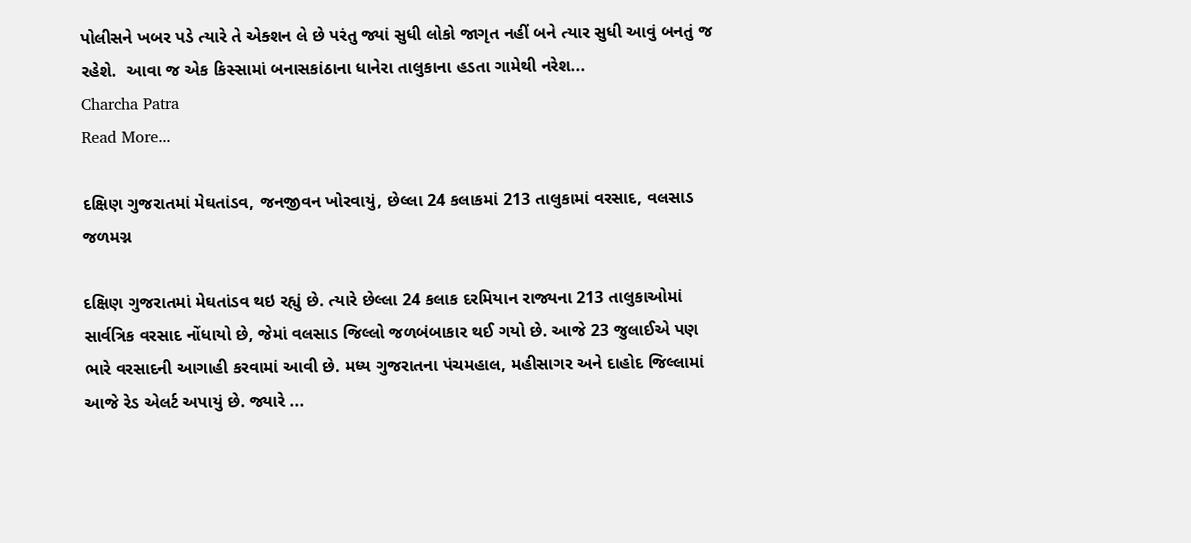પોલીસને ખબર પડે ત્યારે તે એક્શન લે છે પરંતુ જ્યાં સુધી લોકો જાગૃત નહીં બને ત્યાર સુધી આવું બનતું જ  રહેશે.  આવા જ એક કિસ્સામાં બનાસકાંઠાના ધાનેરા તાલુકાના હડતા ગામેથી નરેશ...
Charcha Patra
Read More...

દક્ષિણ ગુજરાતમાં મેઘતાંડવ, જનજીવન ખોરવાયું, છેલ્લા 24 કલાકમાં 213 તાલુકામાં વરસાદ, વલસાડ જળમગ્ન

દક્ષિણ ગુજરાતમાં મેઘતાંડવ થઇ રહ્યું છે. ત્યારે છેલ્લા 24 કલાક દરમિયાન રાજ્યના 213 તાલુકાઓમાં સાર્વત્રિક વરસાદ નોંધાયો છે, જેમાં વલસાડ જિલ્લો જળબંબાકાર થઈ ગયો છે. આજે 23 જુલાઈએ પણ ભારે વરસાદની આગાહી કરવામાં આવી છે. મધ્ય ગુજરાતના પંચમહાલ, મહીસાગર અને દાહોદ જિલ્લામાં આજે રેડ એલર્ટ અપાયું છે. જ્યારે ...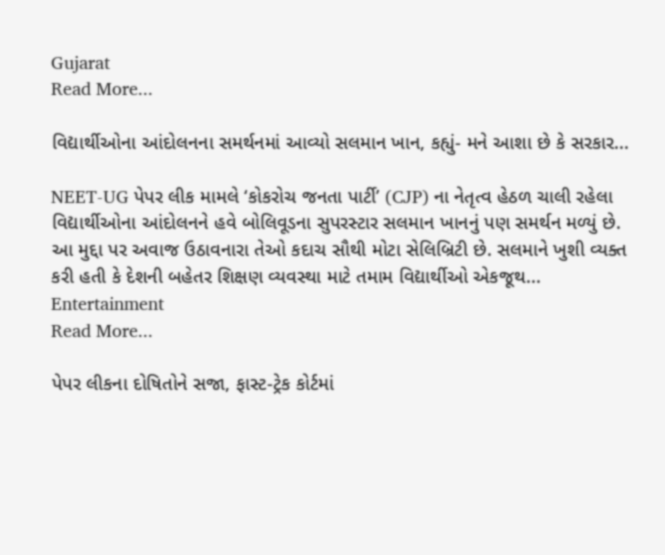Gujarat
Read More...

વિદ્યાર્થીઓના આંદોલનના સમર્થનમાં આવ્યો સલમાન ખાન, કહ્યું- મને આશા છે કે સરકાર...

NEET-UG પેપર લીક મામલે ‘કોકરોચ જનતા પાર્ટી’ (CJP) ના નેતૃત્વ હેઠળ ચાલી રહેલા વિદ્યાર્થીઓના આંદોલનને હવે બોલિવૂડના સુપરસ્ટાર સલમાન ખાનનું પણ સમર્થન મળ્યું છે. આ મુદ્દા પર અવાજ ઉઠાવનારા તેઓ કદાચ સૌથી મોટા સેલિબ્રિટી છે. સલમાને ખુશી વ્યક્ત કરી હતી કે દેશની બહેતર શિક્ષણ વ્યવસ્થા માટે તમામ વિદ્યાર્થીઓ એકજૂથ...
Entertainment
Read More...

પેપર લીકના દોષિતોને સજા, ફાસ્ટ-ટ્રેક કોર્ટમાં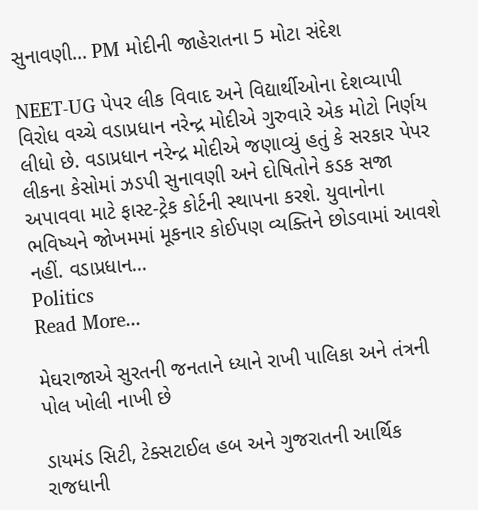સુનાવણી... PM મોદીની જાહેરાતના 5 મોટા સંદેશ

NEET-UG પેપર લીક વિવાદ અને વિદ્યાર્થીઓના દેશવ્યાપી વિરોધ વચ્ચે વડાપ્રધાન નરેન્દ્ર મોદીએ ગુરુવારે એક મોટો નિર્ણય લીધો છે. વડાપ્રધાન નરેન્દ્ર મોદીએ જણાવ્યું હતું કે સરકાર પેપર લીકના કેસોમાં ઝડપી સુનાવણી અને દોષિતોને કડક સજા અપાવવા માટે ફાસ્ટ-ટ્રેક કોર્ટની સ્થાપના કરશે. યુવાનોના ભવિષ્યને જોખમમાં મૂકનાર કોઈપણ વ્યક્તિને છોડવામાં આવશે નહીં. વડાપ્રધાન...
Politics
Read More...

મેઘરાજાએ સુરતની જનતાને ધ્યાને રાખી પાલિકા અને તંત્રની પોલ ખોલી નાખી છે

ડાયમંડ સિટી, ટેક્સટાઈલ હબ અને ગુજરાતની આર્થિક રાજધાની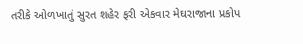તરીકે ઓળખાતું સુરત શહેર ફરી એકવાર મેઘરાજાના પ્રકોપ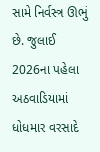સામે નિર્વસ્ત્ર ઊભું છે. જુલાઈ 2026ના પહેલા અઠવાડિયામાં ધોધમાર વરસાદે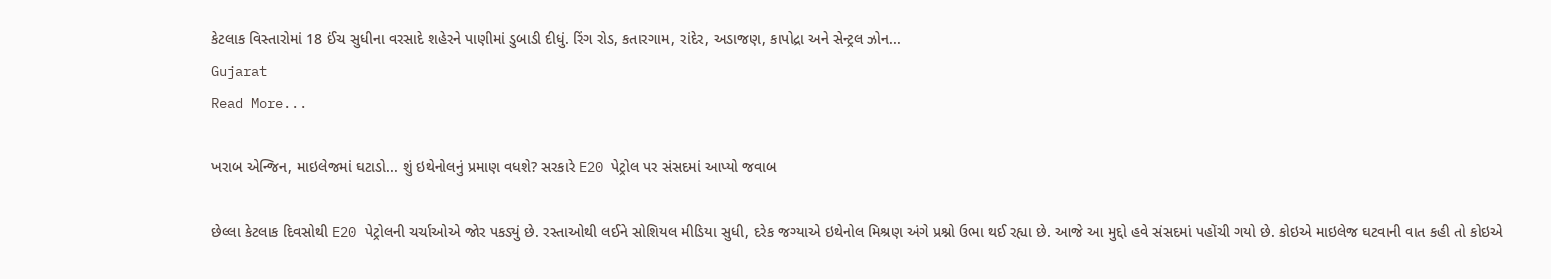કેટલાક વિસ્તારોમાં 18 ઈંચ સુધીના વરસાદે શહેરને પાણીમાં ડુબાડી દીધું. રિંગ રોડ, કતારગામ, રાંદેર, અડાજણ, કાપોદ્રા અને સેન્ટ્રલ ઝોન...
Gujarat
Read More...

ખરાબ એન્જિન, માઇલેજમાં ઘટાડો... શું ઇથેનોલનું પ્રમાણ વધશે? સરકારે E20 પેટ્રોલ પર સંસદમાં આપ્યો જવાબ

છેલ્લા કેટલાક દિવસોથી E20 પેટ્રોલની ચર્ચાઓએ જોર પકડ્યું છે. રસ્તાઓથી લઈને સોશિયલ મીડિયા સુધી, દરેક જગ્યાએ ઇથેનોલ મિશ્રણ અંગે પ્રશ્નો ઉભા થઈ રહ્યા છે. આજે આ મુદ્દો હવે સંસદમાં પહોંચી ગયો છે. કોઇએ માઇલેજ ઘટવાની વાત કહી તો કોઇએ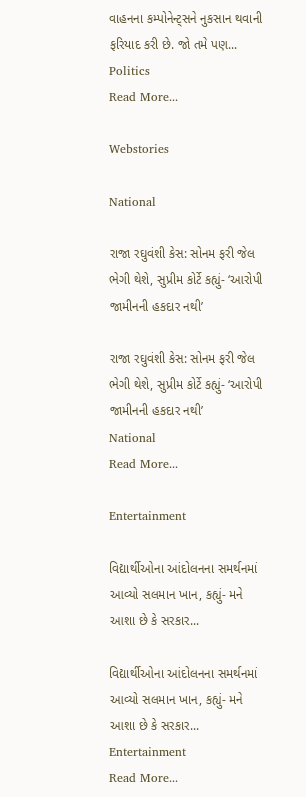વાહનના કમ્પોનેન્ટ્સને નુકસાન થવાની ફરિયાદ કરી છે. જો તમે પણ...
Politics
Read More...

Webstories

National

રાજા રઘુવંશી કેસ: સોનમ ફરી જેલ ભેગી થેશે, સુપ્રીમ કોર્ટે કહ્યું- ‘આરોપી જામીનની હકદાર નથી’

રાજા રઘુવંશી કેસ: સોનમ ફરી જેલ ભેગી થેશે, સુપ્રીમ કોર્ટે કહ્યું- ‘આરોપી જામીનની હકદાર નથી’
National
Read More...

Entertainment

વિદ્યાર્થીઓના આંદોલનના સમર્થનમાં આવ્યો સલમાન ખાન, કહ્યું- મને આશા છે કે સરકાર...

વિદ્યાર્થીઓના આંદોલનના સમર્થનમાં આવ્યો સલમાન ખાન, કહ્યું- મને આશા છે કે સરકાર...
Entertainment
Read More...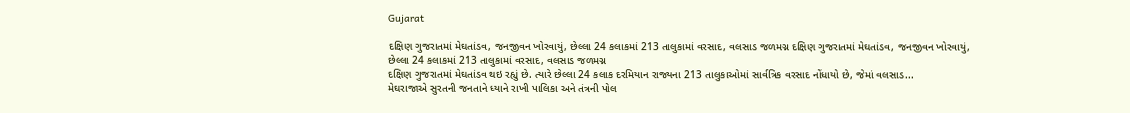Gujarat

દક્ષિણ ગુજરાતમાં મેઘતાંડવ, જનજીવન ખોરવાયું, છેલ્લા 24 કલાકમાં 213 તાલુકામાં વરસાદ, વલસાડ જળમગ્ન દક્ષિણ ગુજરાતમાં મેઘતાંડવ, જનજીવન ખોરવાયું, છેલ્લા 24 કલાકમાં 213 તાલુકામાં વરસાદ, વલસાડ જળમગ્ન
દક્ષિણ ગુજરાતમાં મેઘતાંડવ થઇ રહ્યું છે. ત્યારે છેલ્લા 24 કલાક દરમિયાન રાજ્યના 213 તાલુકાઓમાં સાર્વત્રિક વરસાદ નોંધાયો છે, જેમાં વલસાડ...
મેઘરાજાએ સુરતની જનતાને ધ્યાને રાખી પાલિકા અને તંત્રની પોલ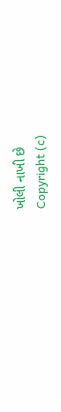ખોલી નાખી છે
Copyright (c)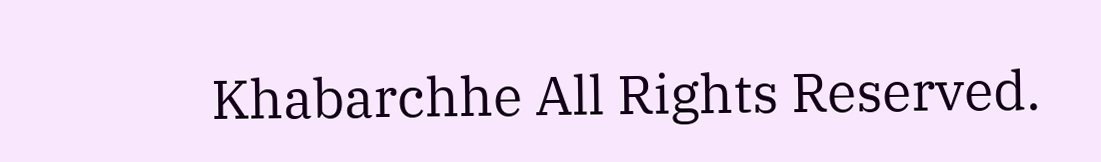Khabarchhe All Rights Reserved.